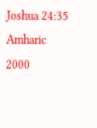Joshua 24:35
Amharic 2000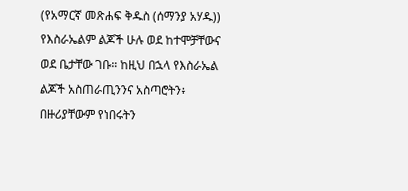(የአማርኛ መጽሐፍ ቅዱስ (ሰማንያ አሃዱ))
የእስራኤልም ልጆች ሁሉ ወደ ከተሞቻቸውና ወደ ቤታቸው ገቡ። ከዚህ በኋላ የእስራኤል ልጆች አስጠራጢንንና አስጣሮትን፥ በዙሪያቸውም የነበሩትን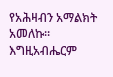የአሕዛብን አማልክት አመለኩ። እግዚአብሔርም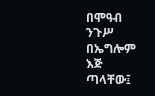በሞዓብ ንጉሥ በኤግሎም እጅ ጣላቸው፤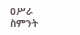ዐሥራ ስምንት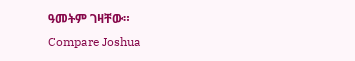ዓመትም ገዛቸው።
Compare Joshua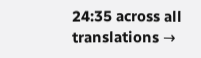24:35 across all translations →